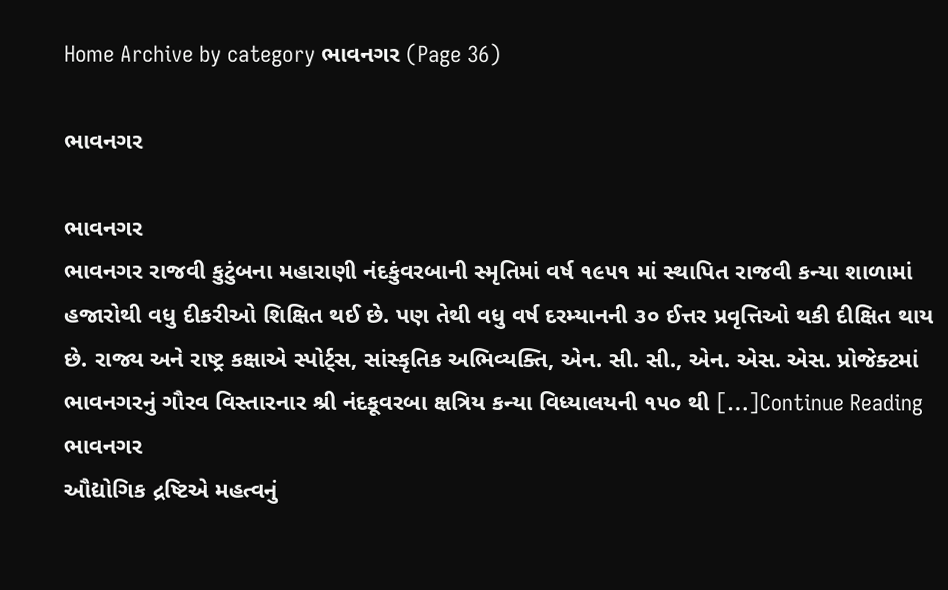Home Archive by category ભાવનગર (Page 36)

ભાવનગર

ભાવનગર
ભાવનગર રાજવી કુટુંબના મહારાણી નંદકુંવરબાની સ્મૃતિમાં વર્ષ ૧૯૫૧ માં સ્થાપિત રાજવી કન્યા શાળામાં હજારોથી વધુ દીકરીઓ શિક્ષિત થઈ છે. પણ તેથી વધુ વર્ષ દરમ્યાનની ૩૦ ઈત્તર પ્રવૃત્તિઓ થકી દીક્ષિત થાય છે. રાજ્ય અને રાષ્ટ્ર કક્ષાએ સ્પોર્ટ્સ, સાંસ્કૃતિક અભિવ્યક્તિ, એન. સી. સી., એન. એસ. એસ. પ્રોજેક્ટમાં ભાવનગરનું ગૌરવ વિસ્તારનાર શ્રી નંદકૂવરબા ક્ષત્રિય કન્યા વિધ્યાલયની ૧૫૦ થી […]Continue Reading
ભાવનગર
ઔદ્યોગિક દ્રષ્ટિએ મહત્વનું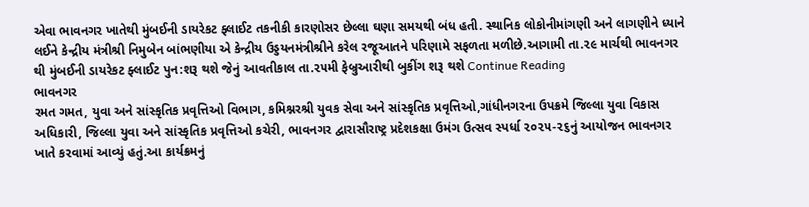એવા ભાવનગર ખાતેથી મુંબઈની ડાયરેકટ ફ્લાઈટ તકનીકી કારણોસર છેલ્લા ઘણા સમયથી બંધ હતી. સ્થાનિક લોકોનીમાંગણી અને લાગણીને ધ્યાને લઈને કેન્દ્રીય મંત્રીશ્રી નિમુબેન બાંભણીયા એ કેન્દ્રીય ઉડ્ડયનમંત્રીશ્રીને કરેલ રજૂઆતને પરિણામે સફળતા મળીછે.આગામી તા.૨૯ માર્ચથી ભાવનગર થી મુંબઈની ડાયરેકટ ફ્લાઈટ પુન:શરૂ થશે જેનું આવતીકાલ તા.૨૫મી ફેબ્રુઆરીથી બુકીંગ શરૂ થશે Continue Reading
ભાવનગર
રમત ગમત, યુવા અને સાંસ્કૃતિક પ્રવૃત્તિઓ વિભાગ, કમિશ્નરશ્રી યુવક સેવા અને સાંસ્કૃતિક પ્રવૃત્તિઓ,ગાંધીનગરના ઉપક્રમે જિલ્લા યુવા વિકાસ અધિકારી, જિલ્લા યુવા અને સાંસ્કૃતિક પ્રવૃત્તિઓ કચેરી, ભાવનગર દ્વારાસૌરાષ્ટ્ર પ્રદેશકક્ષા ઉમંગ ઉત્સવ સ્પર્ધા ૨૦૨૫-૨૬નું આયોજન ભાવનગર ખાતે કરવામાં આવ્યું હતું.આ કાર્યક્રમનું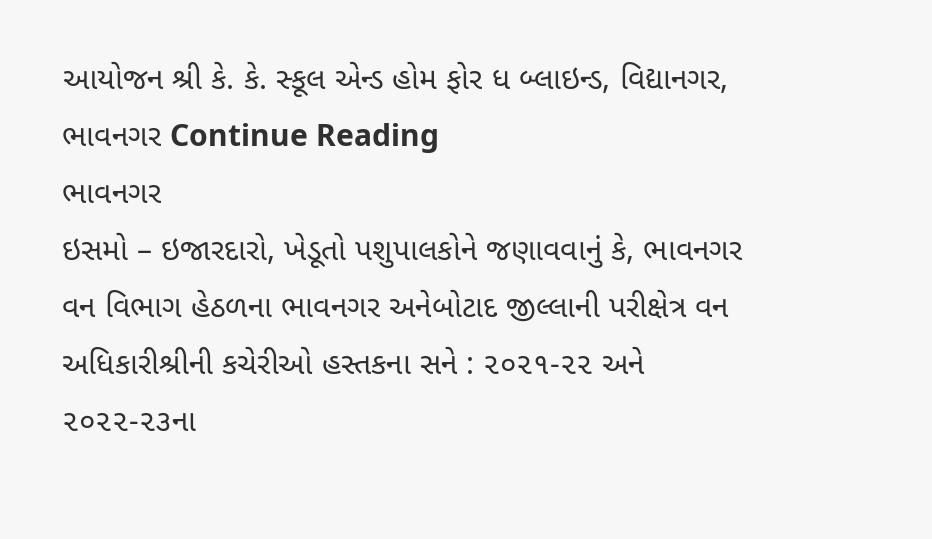આયોજન શ્રી કે. કે. સ્કૂલ એન્ડ હોમ ફોર ધ બ્લાઇન્ડ, વિદ્યાનગર, ભાવનગર Continue Reading
ભાવનગર
ઇસમો – ઇજારદારો, ખેડૂતો પશુપાલકોને જણાવવાનું કે, ભાવનગર વન વિભાગ હેઠળના ભાવનગર અનેબોટાદ જીલ્લાની પરીક્ષેત્ર વન અધિકારીશ્રીની કચેરીઓ હસ્તકના સને : ૨૦૨૧-૨૨ અને ૨૦૨૨-૨૩ના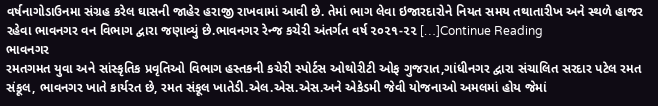વર્ષનાગોડાઉનમા સંગ્રહ કરેલ ઘાસની જાહેર હરાજી રાખવામાં આવી છે. તેમાં ભાગ લેવા ઇજારદારોને નિયત સમય તથાતારીખ અને સ્થળે હાજર રહેવા ભાવનગર વન વિભાગ દ્વારા જણાવ્યું છે.ભાવનગર રેન્જ કચેરી અંતર્ગત વર્ષ ૨૦૨૧-૨૨ […]Continue Reading
ભાવનગર
રમતગમત યુવા અને સાંસ્કૃતિક પ્રવૃતિઓ વિભાગ હસ્તકની કચેરી સ્પોર્ટસ ઓથોરીટી ઓફ ગુજરાત,ગાંધીનગર દ્વારા સંચાલિત સરદાર પટેલ રમત સંકૂલ, ભાવનગર ખાતે કાર્યરત છે, રમત સંકૂલ ખાતેડી.એલ.એસ.એસ.અને એકેડમી જેવી યોજનાઓ અમલમાં હોય જેમાં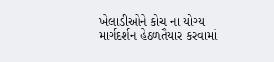ખેલાડીઓને કોચ ના યોગ્ય માર્ગદર્શન હેઠળતૈયાર કરવામાં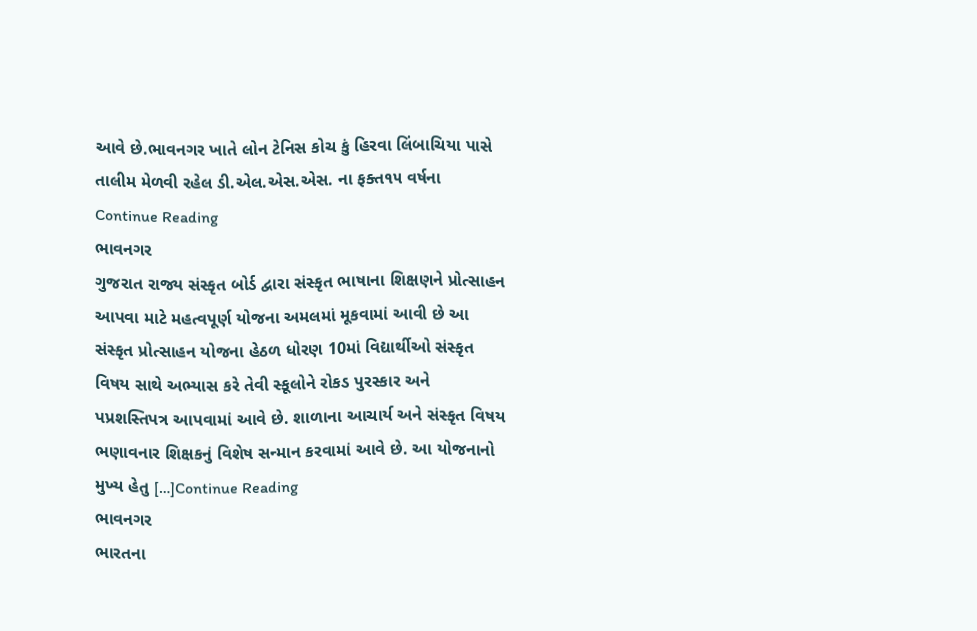આવે છે.ભાવનગર ખાતે લોન ટેનિસ કોચ કું હિરવા લિંબાચિયા પાસે તાલીમ મેળવી રહેલ ડી.એલ.એસ.એસ. ના ફક્ત૧૫ વર્ષના Continue Reading
ભાવનગર
ગુજરાત રાજ્ય સંસ્કૃત બોર્ડ દ્વારા સંસ્કૃત ભાષાના શિક્ષણને પ્રોત્સાહન આપવા માટે મહત્વપૂર્ણ યોજના અમલમાં મૂકવામાં આવી છે આ સંસ્કૃત પ્રોત્સાહન યોજના હેઠળ ધોરણ 10માં વિદ્યાર્થીઓ સંસ્કૃત વિષય સાથે અભ્યાસ કરે તેવી સ્કૂલોને રોકડ પુરસ્કાર અને પપ્રશસ્તિપત્ર આપવામાં આવે છે. શાળાના આચાર્ય અને સંસ્કૃત વિષય ભણાવનાર શિક્ષકનું વિશેષ સન્માન કરવામાં આવે છે. આ યોજનાનો મુખ્ય હેતુ […]Continue Reading
ભાવનગર
ભારતના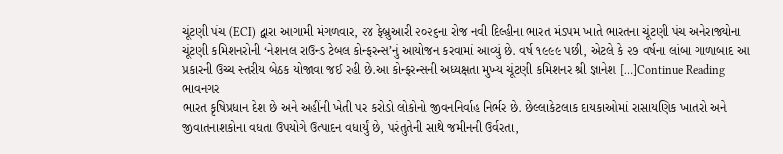ચૂંટણી પંચ (ECI) દ્વારા આગામી મંગળવાર, ૨૪ ફેબ્રુઆરી ૨૦૨૬ના રોજ નવી દિલ્હીના ભારત મંડપમ ખાતે ભારતના ચૂંટણી પંચ અનેરાજ્યોના ચૂંટણી કમિશનરોની ‘નેશનલ રાઉન્ડ ટેબલ કોન્ફરન્સ’નું આયોજન કરવામાં આવ્યું છે. વર્ષ ૧૯૯૯ પછી, એટલે કે ૨૭ વર્ષના લાંબા ગાળાબાદ આ પ્રકારની ઉચ્ચ સ્તરીય બેઠક યોજાવા જઈ રહી છે.આ કોન્ફરન્સની અધ્યક્ષતા મુખ્ય ચૂંટણી કમિશનર શ્રી જ્ઞાનેશ […]Continue Reading
ભાવનગર
ભારત કૃષિપ્રધાન દેશ છે અને અહીંની ખેતી પર કરોડો લોકોનો જીવનનિર્વાહ નિર્ભર છે. છેલ્લાકેટલાક દાયકાઓમાં રાસાયણિક ખાતરો અને જીવાતનાશકોના વધતા ઉપયોગે ઉત્પાદન વધાર્યું છે, પરંતુતેની સાથે જમીનની ઉર્વરતા,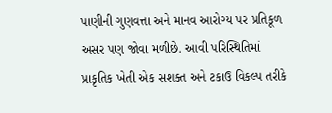પાણીની ગુણવત્તા અને માનવ આરોગ્ય પર પ્રતિકૂળ અસર પણ જોવા મળીછે. આવી પરિસ્થિતિમાં પ્રાકૃતિક ખેતી એક સશક્ત અને ટકાઉ વિકલ્પ તરીકે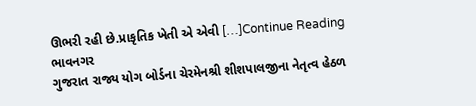ઊભરી રહી છે.પ્રાકૃતિક ખેતી એ એવી […]Continue Reading
ભાવનગર
ગુજરાત રાજ્ય યોગ બોર્ડના ચેરમેનશ્રી શીશપાલજીના નેતૃત્વ હેઠળ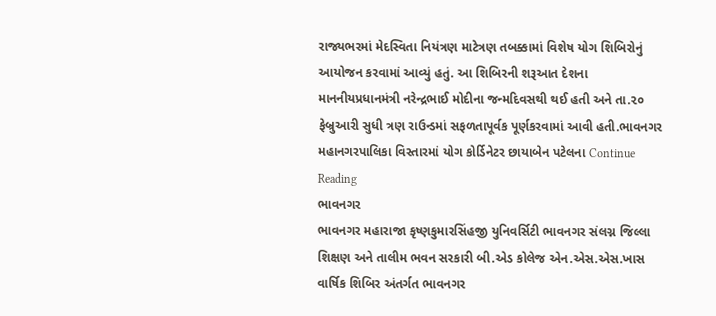રાજ્યભરમાં મેદસ્વિતા નિયંત્રણ માટેત્રણ તબક્કામાં વિશેષ યોગ શિબિરોનું આયોજન કરવામાં આવ્યું હતું. આ શિબિરની શરૂઆત દેશના માનનીયપ્રધાનમંત્રી નરેન્દ્રભાઈ મોદીના જન્મદિવસથી થઈ હતી અને તા.૨૦ ફેબ્રુઆરી સુધી ત્રણ રાઉન્ડમાં સફળતાપૂર્વક પૂર્ણકરવામાં આવી હતી.ભાવનગર મહાનગરપાલિકા વિસ્તારમાં યોગ કોર્ડિનેટર છાયાબેન પટેલના Continue Reading
ભાવનગર
ભાવનગર મહારાજા કૃષ્ણકુમારસિંહજી યુનિવર્સિટી ભાવનગર સંલગ્ન જિલ્લા શિક્ષણ અને તાલીમ ભવન સરકારી બી.એડ કોલેજ એન.એસ.એસ.ખાસ વાર્ષિક શિબિર અંતર્ગત ભાવનગર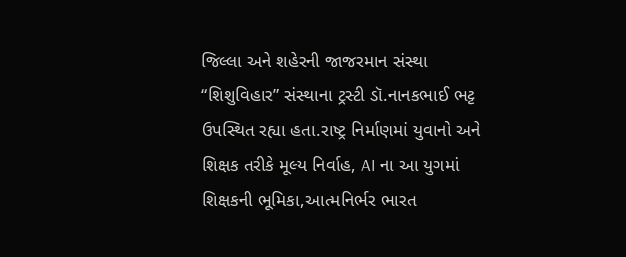જિલ્લા અને શહેરની જાજરમાન સંસ્થા “શિશુવિહાર” સંસ્થાના ટ્રસ્ટી ડૉ.નાનકભાઈ ભટ્ટ ઉપસ્થિત રહ્યા હતા.રાષ્ટ્ર નિર્માણમાં યુવાનો અને શિક્ષક તરીકે મૂલ્ય નિર્વાહ, AI ના આ યુગમાં શિક્ષકની ભૂમિકા,આત્મનિર્ભર ભારત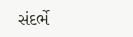સંદર્ભે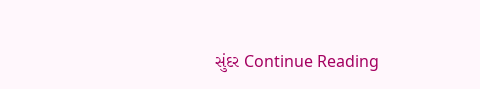સુંદર Continue Reading